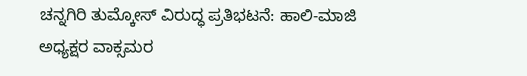ಚನ್ನಗಿರಿ ತುಮ್ಕೋಸ್‌ ವಿರುದ್ಧ ಪ್ರತಿಭಟನೆ: ಹಾಲಿ-ಮಾಜಿ ಅಧ್ಯಕ್ಷರ ವಾಕ್ಸಮರ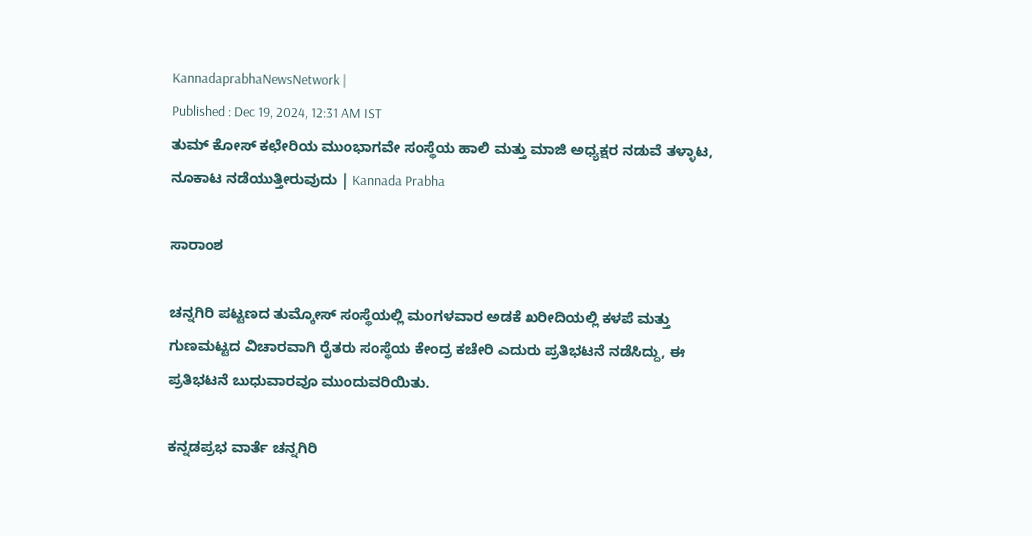KannadaprabhaNewsNetwork |
Published : Dec 19, 2024, 12:31 AM IST
ತುಮ್ ಕೋಸ್ ಕಛೇರಿಯ ಮುಂಭಾಗವೇ ಸಂಸ್ಥೆಯ ಹಾಲಿ ಮತ್ತು ಮಾಜಿ ಅಧ್ಯಕ್ಷರ ನಡುವೆ ತಳ್ಳಾಟ, ನೂಕಾಟ ನಡೆಯುತ್ತೀರುವುದು | Kannada Prabha

ಸಾರಾಂಶ

ಚನ್ನಗಿರಿ ಪಟ್ಟಣದ ತುಮ್ಕೋಸ್‌ ಸಂಸ್ಥೆಯಲ್ಲಿ ಮಂಗಳವಾರ ಅಡಕೆ ಖರೀದಿಯಲ್ಲಿ ಕಳಪೆ ಮತ್ತು ಗುಣಮಟ್ಟದ ವಿಚಾರವಾಗಿ ರೈತರು ಸಂಸ್ಥೆಯ ಕೇಂದ್ರ ಕಚೇರಿ ಎದುರು ಪ್ರತಿಭಟನೆ ನಡೆಸಿದ್ದು, ಈ ಪ್ರತಿಭಟನೆ ಬುಧುವಾರವೂ ಮುಂದುವರಿಯಿತು.

ಕನ್ನಡಪ್ರಭ ವಾರ್ತೆ ಚನ್ನಗಿರಿ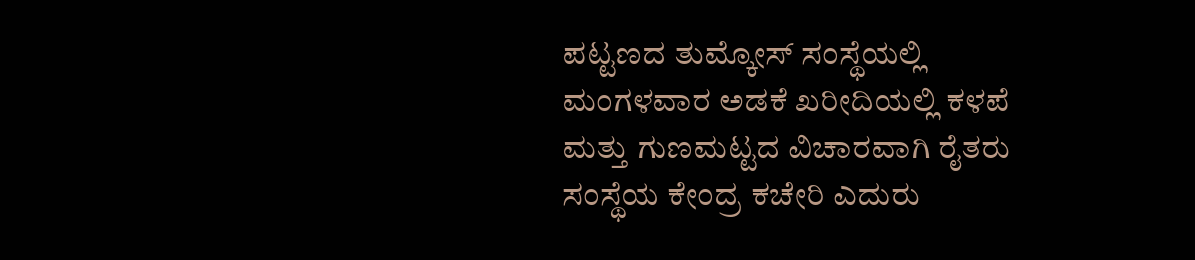ಪಟ್ಟಣದ ತುಮ್ಕೋಸ್‌ ಸಂಸ್ಥೆಯಲ್ಲಿ ಮಂಗಳವಾರ ಅಡಕೆ ಖರೀದಿಯಲ್ಲಿ ಕಳಪೆ ಮತ್ತು ಗುಣಮಟ್ಟದ ವಿಚಾರವಾಗಿ ರೈತರು ಸಂಸ್ಥೆಯ ಕೇಂದ್ರ ಕಚೇರಿ ಎದುರು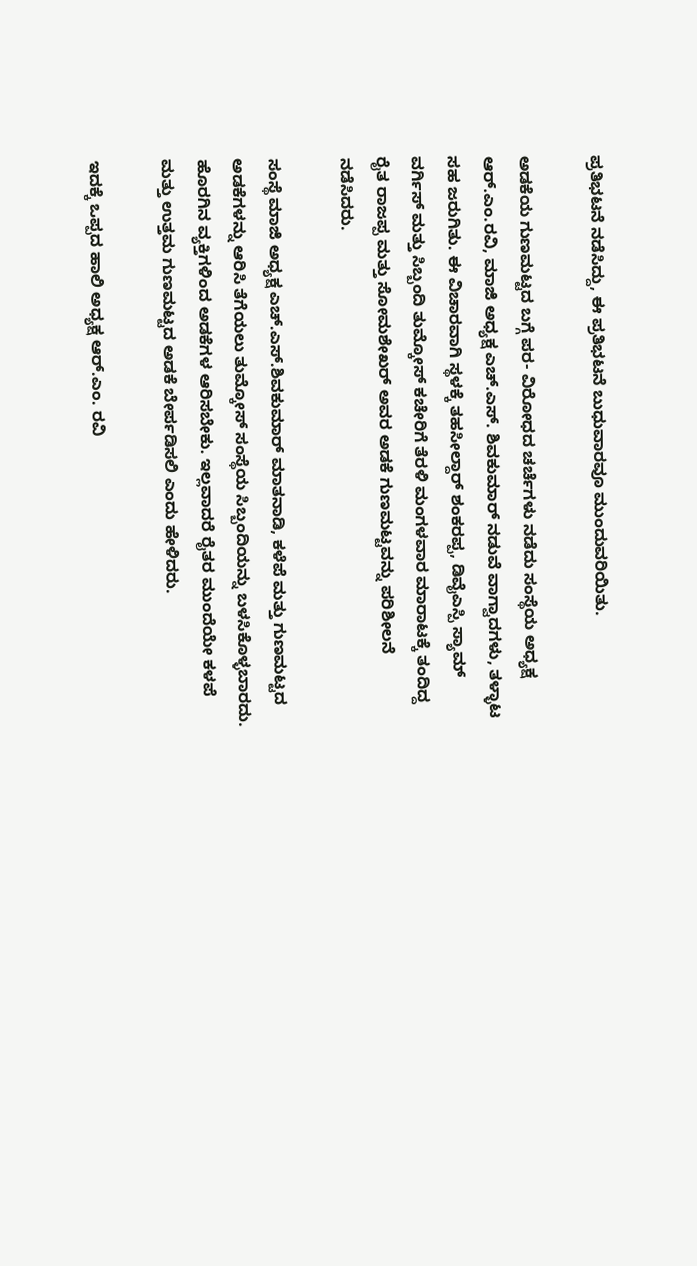ಪ್ರತಿಭಟನೆ ನಡೆಸಿದ್ದು, ಈ ಪ್ರತಿಭಟನೆ ಬುಧುವಾರವೂ ಮುಂದುವರಿಯಿತು.

ಅಡಕೆಯ ಗುಣಮಟ್ಟದ ಬಗ್ಗೆ ಪರ- ವಿರೋಧದ ಚರ್ಚೆಗಳು ನಡೆದು ಸಂಸ್ಥೆಯ ಅಧ್ಯಕ್ಷ ಆರ್.ಎಂ.ರವಿ, ಮಾಜಿ ಅಧ್ಯಕ್ಷ ಎಚ್.ಎಸ್. ಶಿವಕುಮಾರ್ ನಡುವೆ ವಾಗ್ವಾದಗಳು, ತಳ್ಳಾಟ ಸಹ ಜರುಗಿತು. ಈ ವಿಚಾರವಾಗಿ ಸ್ಥಳಕ್ಕೆ ತಹಸೀಲ್ದಾರ್ ಶಂಕರಪ್ಪ, ಡಿವೈಎಸ್ಪಿ ಸ್ಯಾಮ್ ವರ್ಗಿಸ್ ಮತ್ತು ಸಿಬ್ಬಂದಿ ತುಮ್ಕೋಸ್‌ ಕಚೇರಿಗೆ ತೆರಳಿ ಮಂಗಳವಾರ ಮಾರಾಟಕ್ಕೆ ತಂದಿದ್ದ ರೈತ ರಾಜಪ್ಪ ಮತ್ತು ಸೋಮಶೇಖರ್ ಅವರ ಅಡಕೆ ಗುಣಮಟ್ಟವನ್ನು ಪರಿಶೀಲನೆ ನಡೆಸಿದರು.

ಸಂಸ್ಥೆ ಮಾಜಿ ಅಧ್ಯಕ್ಷ ಎಚ್.ಎಸ್.ಶಿವಕುಮಾರ್ ಮಾತನಾಡಿ, ಕಳೆಪೆ ಮತ್ತು ಗುಣಮಟ್ಟದ ಅಡಕೆಗಳನ್ನು ಆರಿಸಿ ತೆಗೆಯಲು ತುಮ್ಕೋಸ್‌ ಸಂಸ್ಥೆಯ ಸಿಬ್ಬಂದಿಯನ್ನು ಬಳಸಿಕೊಳ್ಳಬಾರದು. ಹೊರಗಿನ ವ್ಯಕ್ತಿಗಳಿಂದ ಅಡಕೆಗಳ ಆರಿಸಬೇಕು. ಇಲ್ಲವಾದರೆ ರೈತರ ಮುಂದೆಯೇ ಕಳಪೆ ಮತ್ತು ಉತ್ತಮ ಗುಣಮಟ್ಟದ ಅಡಕೆ ಬೇರ್ಪಡಿಸಲಿ ಎಂದು ಹೇಳಿದರು.

ಇದಕ್ಕೆ ಒಪ್ಪದ ಹಾಲಿ ಅಧ್ಯಕ್ಷ ಆರ್.ಎಂ. ರವಿ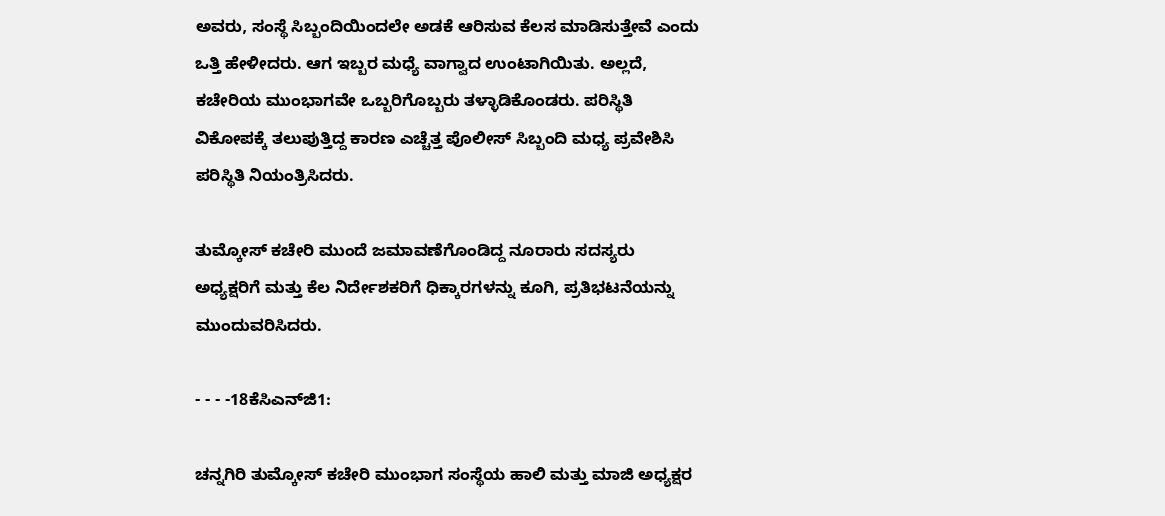ಅವರು, ಸಂಸ್ಥೆ ಸಿಬ್ಬಂದಿಯಿಂದಲೇ ಅಡಕೆ ಆರಿಸುವ ಕೆಲಸ ಮಾಡಿಸುತ್ತೇವೆ ಎಂದು ಒತ್ತಿ ಹೇಳೀದರು. ಆಗ ಇಬ್ಬರ ಮಧ್ಯೆ ವಾಗ್ವಾದ ಉಂಟಾಗಿಯಿತು. ಅಲ್ಲದೆ, ಕಚೇರಿಯ ಮುಂಭಾಗವೇ ಒಬ್ಬರಿಗೊಬ್ಬರು ತಳ್ಳಾಡಿಕೊಂಡರು. ಪರಿಸ್ಥಿತಿ ವಿಕೋಪಕ್ಕೆ ತಲುಪುತ್ತಿದ್ದ ಕಾರಣ ಎಚ್ಚೆತ್ತ ಪೊಲೀಸ್ ಸಿಬ್ಬಂದಿ ಮಧ್ಯ ಪ್ರವೇಶಿಸಿ ಪರಿಸ್ಥಿತಿ ನಿಯಂತ್ರಿಸಿದರು.

ತುಮ್ಕೋಸ್‌ ಕಚೇರಿ ಮುಂದೆ ಜಮಾವಣೆಗೊಂಡಿದ್ದ ನೂರಾರು ಸದಸ್ಯರು ಅಧ್ಯಕ್ಷರಿಗೆ ಮತ್ತು ಕೆಲ ನಿರ್ದೇಶಕರಿಗೆ ಧಿಕ್ಕಾರಗಳನ್ನು ಕೂಗಿ, ಪ್ರತಿಭಟನೆಯನ್ನು ಮುಂದುವರಿಸಿದರು.

- - - -18ಕೆಸಿಎನ್‌ಜಿ1:

ಚನ್ನಗಿರಿ ತುಮ್ಕೋಸ್‌ ಕಚೇರಿ ಮುಂಭಾಗ ಸಂಸ್ಥೆಯ ಹಾಲಿ ಮತ್ತು ಮಾಜಿ ಅಧ್ಯಕ್ಷರ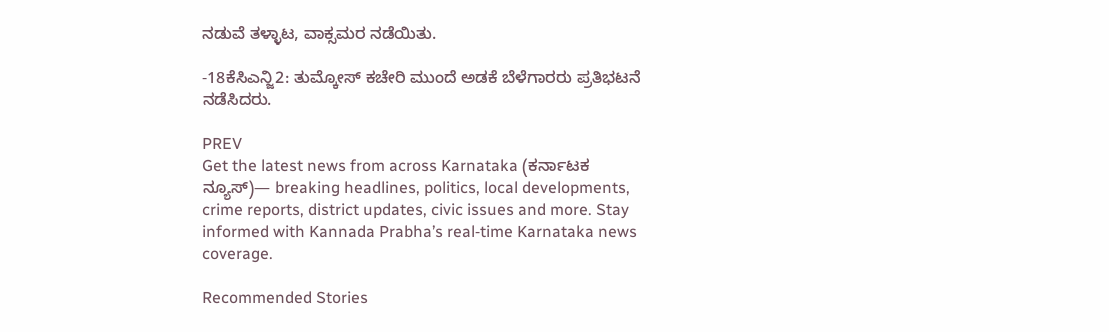ನಡುವೆ ತಳ್ಳಾಟ, ವಾಕ್ಸಮರ ನಡೆಯಿತು.

-18ಕೆಸಿಎನ್ಜಿ2: ತುಮ್ಕೋಸ್‌ ಕಚೇರಿ ಮುಂದೆ ಅಡಕೆ ಬೆಳೆಗಾರರು ಪ್ರತಿಭಟನೆ ನಡೆಸಿದರು.

PREV
Get the latest news from across Karnataka (ಕರ್ನಾಟಕ ನ್ಯೂಸ್)— breaking headlines, politics, local developments, crime reports, district updates, civic issues and more. Stay informed with Kannada Prabha’s real‑time Karnataka news coverage.

Recommended Stories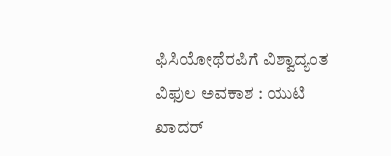ಫಿಸಿಯೋಥೆರಪಿಗೆ ವಿಶ್ವಾದ್ಯಂತ ವಿಫುಲ ಅವಕಾಶ : ಯುಟಿ ಖಾದರ್‌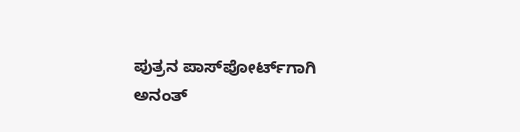ಪುತ್ರನ ಪಾಸ್‌ಪೋರ್ಟ್‌ಗಾಗಿ ಅನಂತ್‌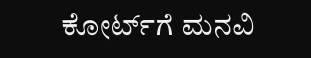ಕೋರ್ಟ್‌ಗೆ ಮನವಿ